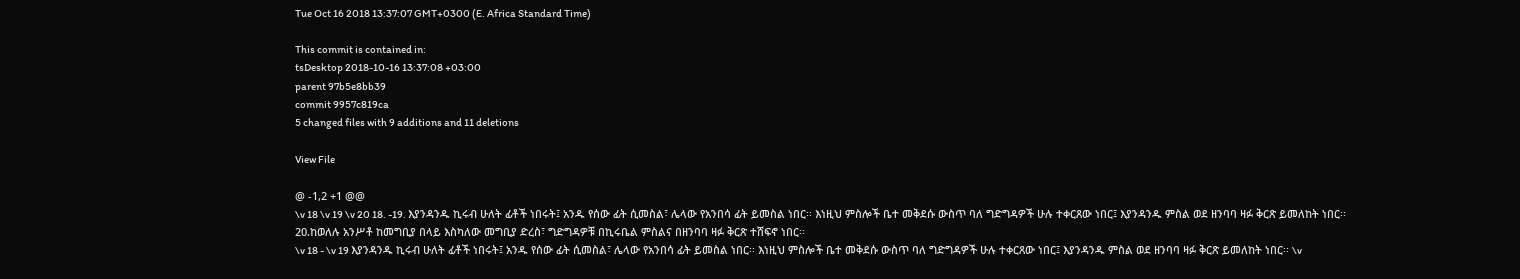Tue Oct 16 2018 13:37:07 GMT+0300 (E. Africa Standard Time)

This commit is contained in:
tsDesktop 2018-10-16 13:37:08 +03:00
parent 97b5e8bb39
commit 9957c819ca
5 changed files with 9 additions and 11 deletions

View File

@ -1,2 +1 @@
\v 18 \v 19 \v 20 18. -19. እያንዳንዱ ኪሩብ ሁለት ፊቶች ነበሩት፤ አንዱ የሰው ፊት ሲመስል፣ ሌላው የአንበሳ ፊት ይመስል ነበር፡፡ እነዚህ ምስሎች ቤተ መቅደሱ ውስጥ ባለ ግድግዳዎች ሁሉ ተቀርጸው ነበር፤ እያንዳንዱ ምስል ወደ ዘንባባ ዛፉ ቅርጽ ይመለከት ነበር፡፡
20.ከወለሉ አንሥቶ ከመግቢያ በላይ እስካለው መግቢያ ድረስ፣ ግድግዳዎቹ በኪሩቤል ምስልና በዘንባባ ዛፉ ቅርጽ ተሸፍኖ ነበር፡፡
\v 18 - \v 19 እያንዳንዱ ኪሩብ ሁለት ፊቶች ነበሩት፤ አንዱ የሰው ፊት ሲመስል፣ ሌላው የአንበሳ ፊት ይመስል ነበር፡፡ እነዚህ ምስሎች ቤተ መቅደሱ ውስጥ ባለ ግድግዳዎች ሁሉ ተቀርጸው ነበር፤ እያንዳንዱ ምስል ወደ ዘንባባ ዛፉ ቅርጽ ይመለከት ነበር፡፡ \v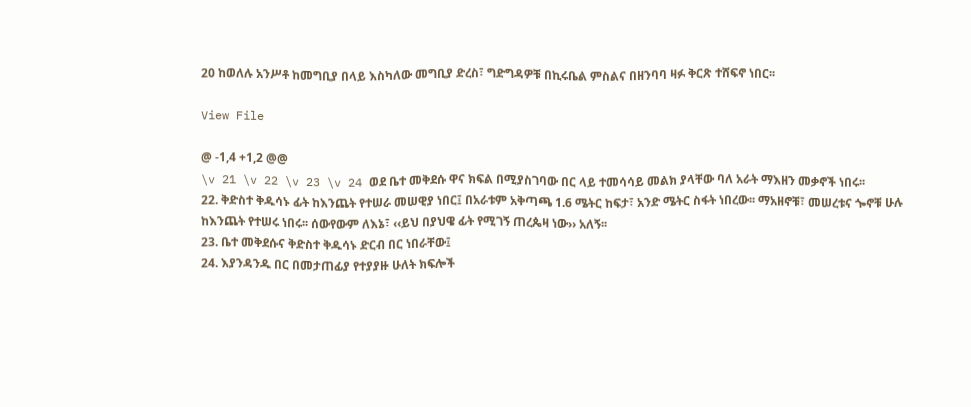20 ከወለሉ አንሥቶ ከመግቢያ በላይ እስካለው መግቢያ ድረስ፣ ግድግዳዎቹ በኪሩቤል ምስልና በዘንባባ ዛፉ ቅርጽ ተሸፍኖ ነበር፡፡

View File

@ -1,4 +1,2 @@
\v 21 \v 22 \v 23 \v 24 ወደ ቤተ መቅደሱ ዋና ክፍል በሚያስገባው በር ላይ ተመሳሳይ መልክ ያላቸው ባለ አራት ማእዘን መቃኖች ነበሩ፡፡
22. ቅድስተ ቅዱሳኑ ፊት ከእንጨት የተሠራ መሠዊያ ነበር፤ በአራቱም አቅጣጫ 1.6 ሜትር ከፍታ፣ አንድ ሜትር ስፋት ነበረው፡፡ ማአዘኖቹ፣ መሠረቱና ጐኖቹ ሁሉ ከእንጨት የተሠሩ ነበሩ፡፡ ሰውየውም ለእኔ፣ ‹‹ይህ በያህዌ ፊት የሚገኝ ጠረጴዛ ነው›› አለኝ፡፡
23. ቤተ መቅደሱና ቅድስተ ቅዱሳኑ ድርብ በር ነበራቸው፤
24. እያንዳንዱ በር በመታጠፊያ የተያያዙ ሁለት ክፍሎች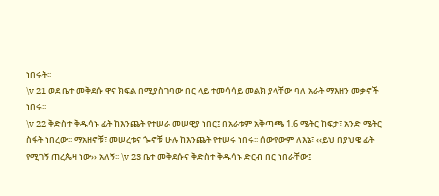ነበሩት፡፡
\v 21 ወደ ቤተ መቅደሱ ዋና ክፍል በሚያስገባው በር ላይ ተመሳሳይ መልክ ያላቸው ባለ አራት ማእዘን መቃኖች ነበሩ፡፡
\v 22 ቅድስተ ቅዱሳኑ ፊት ከእንጨት የተሠራ መሠዊያ ነበር፤ በአራቱም አቅጣጫ 1.6 ሜትር ከፍታ፣ አንድ ሜትር ስፋት ነበረው፡፡ ማአዘኖቹ፣ መሠረቱና ጐኖቹ ሁሉ ከእንጨት የተሠሩ ነበሩ፡፡ ሰውየውም ለእኔ፣ ‹‹ይህ በያህዌ ፊት የሚገኝ ጠረጴዛ ነው›› አለኝ፡፡ \v 23 ቤተ መቅደሱና ቅድስተ ቅዱሳኑ ድርብ በር ነበራቸው፤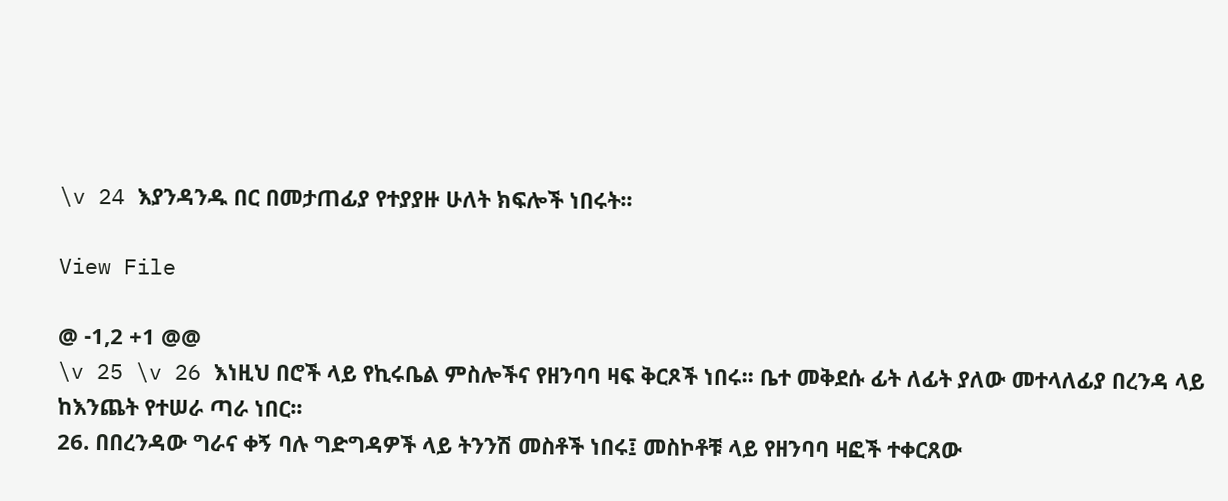\v 24 እያንዳንዱ በር በመታጠፊያ የተያያዙ ሁለት ክፍሎች ነበሩት፡፡

View File

@ -1,2 +1 @@
\v 25 \v 26 እነዚህ በሮች ላይ የኪሩቤል ምስሎችና የዘንባባ ዛፍ ቅርጾች ነበሩ፡፡ ቤተ መቅደሱ ፊት ለፊት ያለው መተላለፊያ በረንዳ ላይ ከእንጨት የተሠራ ጣራ ነበር፡፡
26. በበረንዳው ግራና ቀኝ ባሉ ግድግዳዎች ላይ ትንንሽ መስቶች ነበሩ፤ መስኮቶቹ ላይ የዘንባባ ዛፎች ተቀርጸው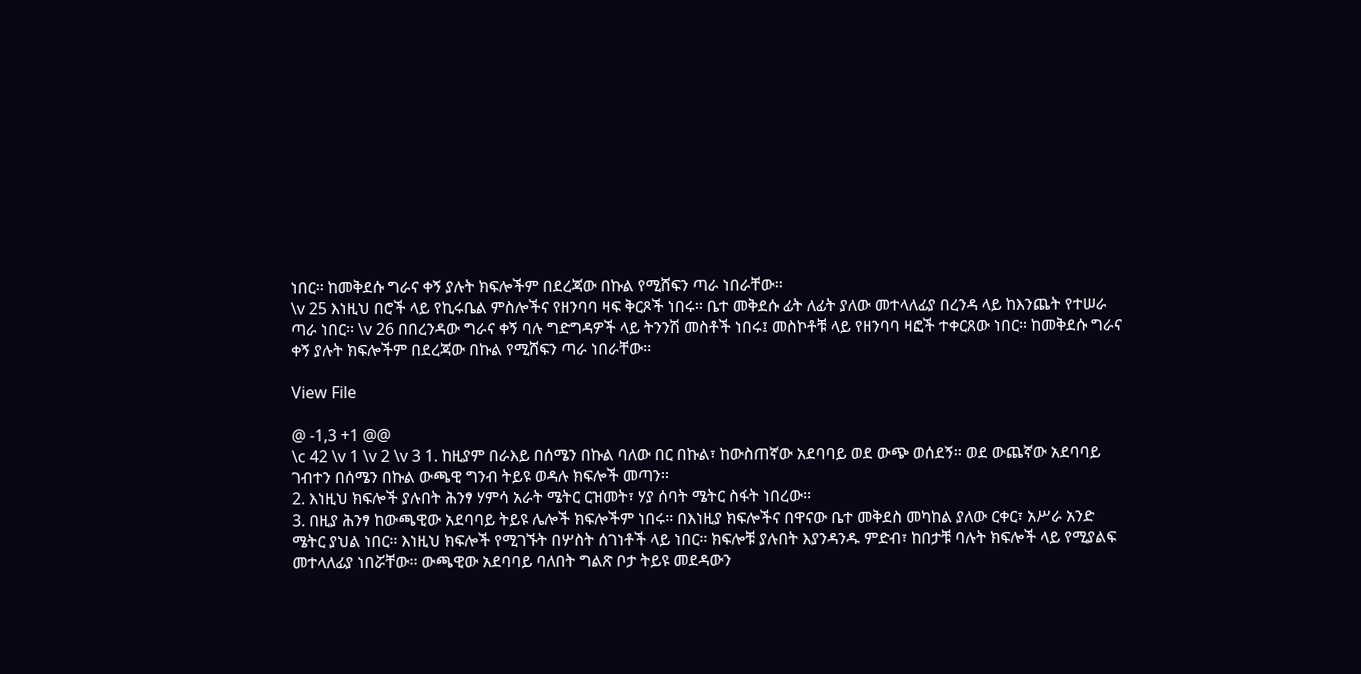ነበር፡፡ ከመቅደሱ ግራና ቀኝ ያሉት ክፍሎችም በደረጃው በኩል የሚሸፍን ጣራ ነበራቸው፡፡
\v 25 እነዚህ በሮች ላይ የኪሩቤል ምስሎችና የዘንባባ ዛፍ ቅርጾች ነበሩ፡፡ ቤተ መቅደሱ ፊት ለፊት ያለው መተላለፊያ በረንዳ ላይ ከእንጨት የተሠራ ጣራ ነበር፡፡ \v 26 በበረንዳው ግራና ቀኝ ባሉ ግድግዳዎች ላይ ትንንሽ መስቶች ነበሩ፤ መስኮቶቹ ላይ የዘንባባ ዛፎች ተቀርጸው ነበር፡፡ ከመቅደሱ ግራና ቀኝ ያሉት ክፍሎችም በደረጃው በኩል የሚሸፍን ጣራ ነበራቸው፡፡

View File

@ -1,3 +1 @@
\c 42 \v 1 \v 2 \v 3 1. ከዚያም በራእይ በሰሜን በኩል ባለው በር በኩል፣ ከውስጠኛው አደባባይ ወደ ውጭ ወሰደኝ፡፡ ወደ ውጨኛው አደባባይ ገብተን በሰሜን በኩል ውጫዊ ግንብ ትይዩ ወዳሉ ክፍሎች መጣን፡፡
2. እነዚህ ክፍሎች ያሉበት ሕንፃ ሃምሳ አራት ሜትር ርዝመት፣ ሃያ ሰባት ሜትር ስፋት ነበረው፡፡
3. በዚያ ሕንፃ ከውጫዊው አደባባይ ትይዩ ሌሎች ክፍሎችም ነበሩ፡፡ በእነዚያ ክፍሎችና በዋናው ቤተ መቅደስ መካከል ያለው ርቀር፣ አሥራ አንድ ሜትር ያህል ነበር፡፡ እነዚህ ክፍሎች የሚገኙት በሦስት ሰገነቶች ላይ ነበር፡፡ ክፍሎቹ ያሉበት እያንዳንዱ ምድብ፣ ከበታቹ ባሉት ክፍሎች ላይ የሚያልፍ መተላለፊያ ነበሯቸው፡፡ ውጫዊው አደባባይ ባለበት ግልጽ ቦታ ትይዩ መደዳውን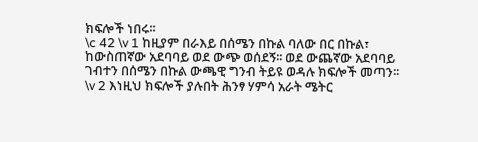ክፍሎች ነበሩ፡፡
\c 42 \v 1 ከዚያም በራእይ በሰሜን በኩል ባለው በር በኩል፣ ከውስጠኛው አደባባይ ወደ ውጭ ወሰደኝ፡፡ ወደ ውጨኛው አደባባይ ገብተን በሰሜን በኩል ውጫዊ ግንብ ትይዩ ወዳሉ ክፍሎች መጣን፡፡ \v 2 እነዚህ ክፍሎች ያሉበት ሕንፃ ሃምሳ አራት ሜትር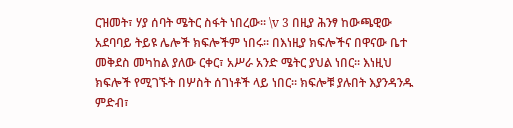ርዝመት፣ ሃያ ሰባት ሜትር ስፋት ነበረው፡፡ \v 3 በዚያ ሕንፃ ከውጫዊው አደባባይ ትይዩ ሌሎች ክፍሎችም ነበሩ፡፡ በእነዚያ ክፍሎችና በዋናው ቤተ መቅደስ መካከል ያለው ርቀር፣ አሥራ አንድ ሜትር ያህል ነበር፡፡ እነዚህ ክፍሎች የሚገኙት በሦስት ሰገነቶች ላይ ነበር፡፡ ክፍሎቹ ያሉበት እያንዳንዱ ምድብ፣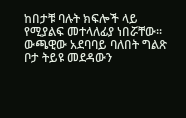ከበታቹ ባሉት ክፍሎች ላይ የሚያልፍ መተላለፊያ ነበሯቸው፡፡ ውጫዊው አደባባይ ባለበት ግልጽ ቦታ ትይዩ መደዳውን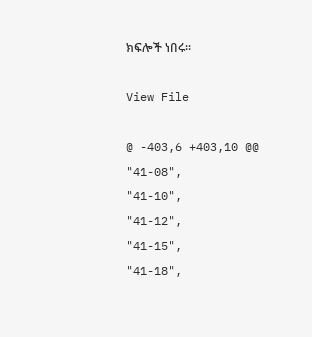ክፍሎች ነበሩ፡፡

View File

@ -403,6 +403,10 @@
"41-08",
"41-10",
"41-12",
"41-15",
"41-18",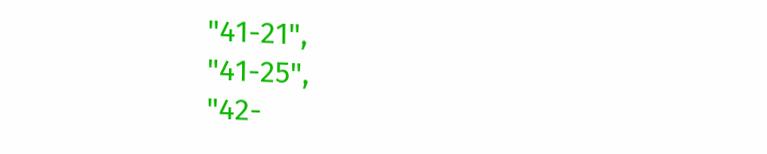"41-21",
"41-25",
"42-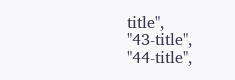title",
"43-title",
"44-title",